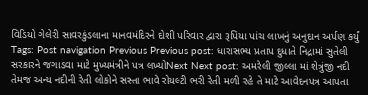વિડિયો ગેલેરી સાવરકુંડલાના માનવમંદિરને દોશી પરિવાર દ્વારા રૂપિયા પાંચ લાખનું અનુદાન અર્પણ કર્યું Tags: Post navigation Previous Previous post: ધારાસભ્ય પ્રતાપ દુધાતે નિદ્રામાં સુતેલી સરકારને જગાડવા માટે મુખ્યમંત્રીને પત્ર લખ્યોNext Next post: અમરેલી જીલ્લા માં શેત્રુંજી નદી તેમજ અન્ય નદીની રેતી લોકોને સસ્તા ભાવે રોયલ્ટી ભરી રેતી મળી રહે તે માટે આવેદનપત્ર આપતા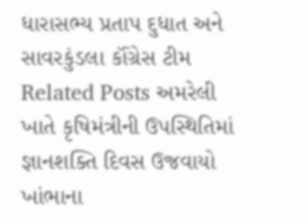ધારાસભ્ય પ્રતાપ દુધાત અને સાવરકુંડલા કૉંગ્રેસ ટીમ Related Posts અમરેલી ખાતે કૃષિમંત્રીની ઉપસ્થિતિમાં જ્ઞાનશક્તિ દિવસ ઉજવાયો ખાંભાના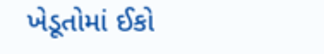ખેડૂતોમાં ઈકો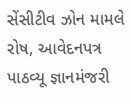સેંસીટીવ ઝોન મામલે રોષ, આવેદનપત્ર પાઠવ્યૂ જ્ઞાનમંજરી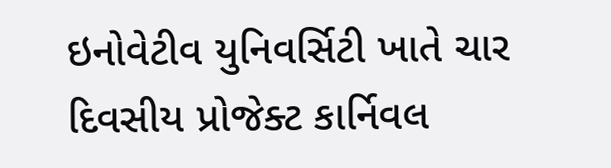ઇનોવેટીવ યુનિવર્સિટી ખાતે ચાર દિવસીય પ્રોજેક્ટ કાર્નિવલ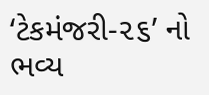‘ટેકમંજરી-૨૬’ નો ભવ્ય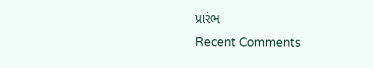પ્રારંભ
Recent Comments